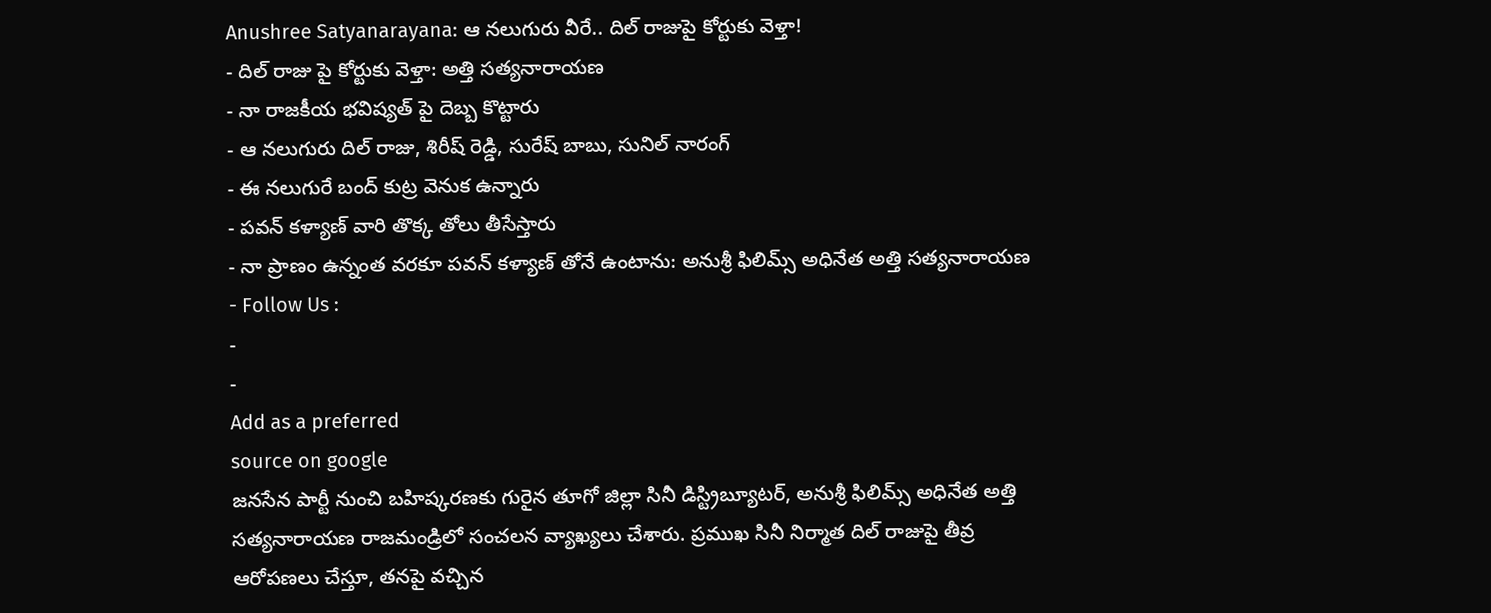Anushree Satyanarayana: ఆ నలుగురు వీరే.. దిల్ రాజుపై కోర్టుకు వెళ్తా!
- దిల్ రాజు పై కోర్టుకు వెళ్తా: అత్తి సత్యనారాయణ
- నా రాజకీయ భవిష్యత్ పై దెబ్బ కొట్టారు
- ఆ నలుగురు దిల్ రాజు, శిరీష్ రెడ్డి, సురేష్ బాబు, సునిల్ నారంగ్
- ఈ నలుగురే బంద్ కుట్ర వెనుక ఉన్నారు
- పవన్ కళ్యాణ్ వారి తొక్క తోలు తీసేస్తారు
- నా ప్రాణం ఉన్నంత వరకూ పవన్ కళ్యాణ్ తోనే ఉంటాను: అనుశ్రీ ఫిలిమ్స్ అధినేత అత్తి సత్యనారాయణ
- Follow Us :
-
-
Add as a preferred
source on google
జనసేన పార్టీ నుంచి బహిష్కరణకు గురైన తూగో జిల్లా సినీ డిస్ట్రిబ్యూటర్, అనుశ్రీ ఫిలిమ్స్ అధినేత అత్తి సత్యనారాయణ రాజమండ్రిలో సంచలన వ్యాఖ్యలు చేశారు. ప్రముఖ సినీ నిర్మాత దిల్ రాజుపై తీవ్ర ఆరోపణలు చేస్తూ, తనపై వచ్చిన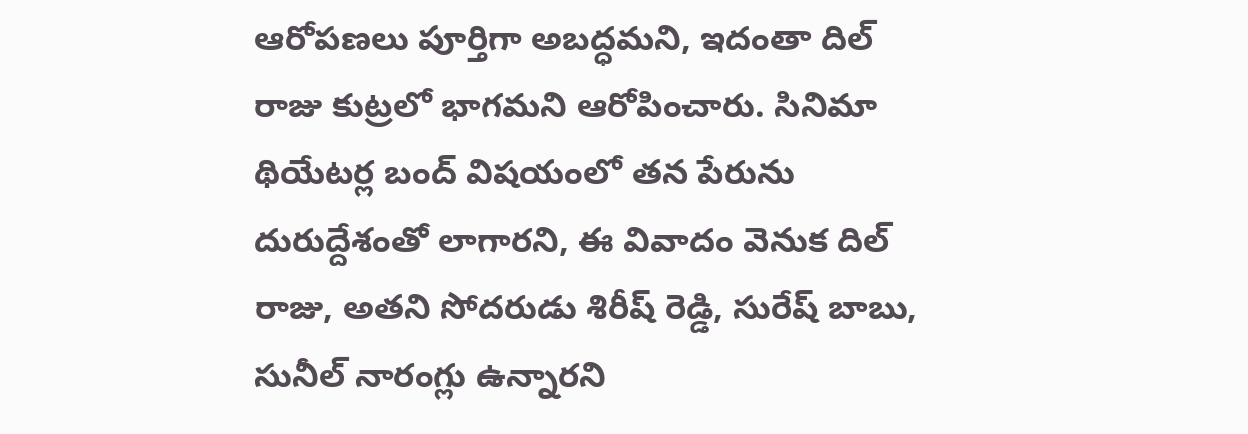ఆరోపణలు పూర్తిగా అబద్ధమని, ఇదంతా దిల్ రాజు కుట్రలో భాగమని ఆరోపించారు. సినిమా థియేటర్ల బంద్ విషయంలో తన పేరును దురుద్దేశంతో లాగారని, ఈ వివాదం వెనుక దిల్ రాజు, అతని సోదరుడు శిరీష్ రెడ్డి, సురేష్ బాబు, సునీల్ నారంగ్లు ఉన్నారని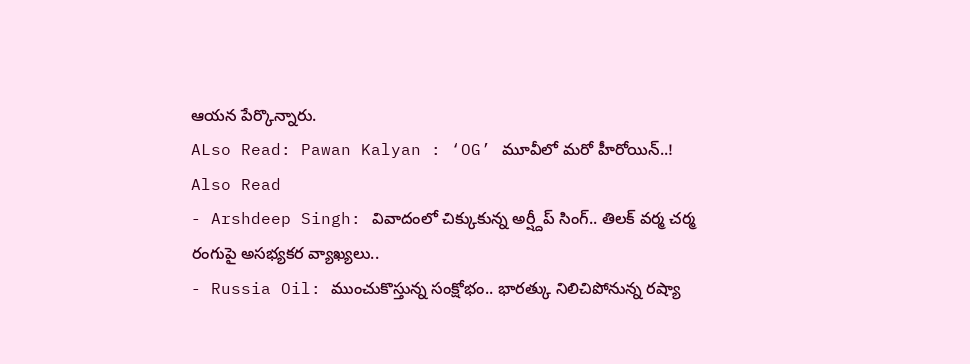ఆయన పేర్కొన్నారు.
ALso Read: Pawan Kalyan : ‘OG’ మూవీలో మరో హీరోయిన్..!
Also Read
- Arshdeep Singh: వివాదంలో చిక్కుకున్న అర్ష్దీప్ సింగ్.. తిలక్ వర్మ చర్మ రంగుపై అసభ్యకర వ్యాఖ్యలు..
- Russia Oil: ముంచుకొస్తున్న సంక్షోభం.. భారత్కు నిలిచిపోనున్న రష్యా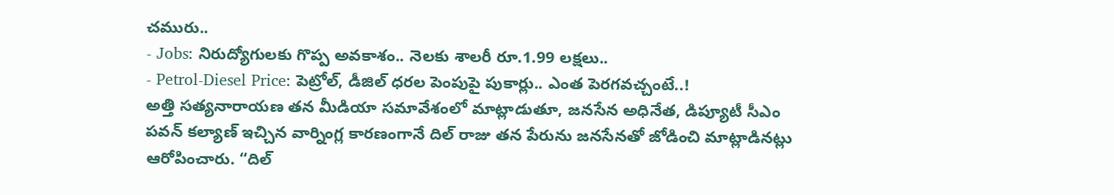చమురు..
- Jobs: నిరుద్యోగులకు గొప్ప అవకాశం.. నెలకు శాలరీ రూ.1.99 లక్షలు..
- Petrol-Diesel Price: పెట్రోల్, డీజిల్ ధరల పెంపుపై పుకార్లు.. ఎంత పెరగవచ్చంటే..!
అత్తి సత్యనారాయణ తన మీడియా సమావేశంలో మాట్లాడుతూ, జనసేన అధినేత, డిప్యూటీ సీఎం పవన్ కల్యాణ్ ఇచ్చిన వార్నింగ్ల కారణంగానే దిల్ రాజు తన పేరును జనసేనతో జోడించి మాట్లాడినట్లు ఆరోపించారు. “దిల్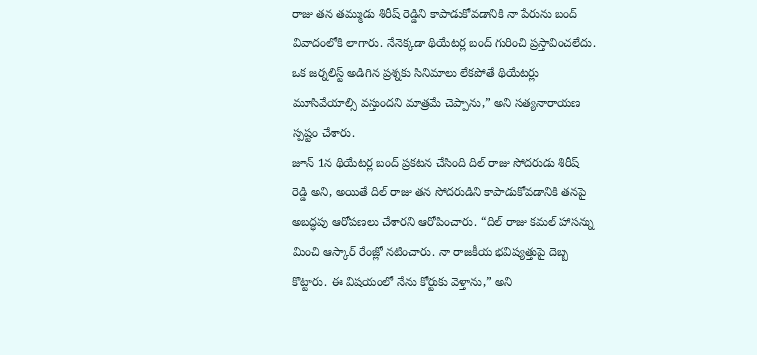రాజు తన తమ్ముడు శిరీష్ రెడ్డిని కాపాడుకోవడానికి నా పేరును బంద్ వివాదంలోకి లాగారు. నేనెక్కడా థియేటర్ల బంద్ గురించి ప్రస్తావించలేదు. ఒక జర్నలిస్ట్ అడిగిన ప్రశ్నకు సినిమాలు లేకపోతే థియేటర్లు మూసివేయాల్సి వస్తుందని మాత్రమే చెప్పాను,” అని సత్యనారాయణ స్పష్టం చేశారు.
జూన్ 1న థియేటర్ల బంద్ ప్రకటన చేసింది దిల్ రాజు సోదరుడు శిరీష్ రెడ్డి అని, అయితే దిల్ రాజు తన సోదరుడిని కాపాడుకోవడానికి తనపై అబద్ధపు ఆరోపణలు చేశారని ఆరోపించారు. “దిల్ రాజు కమల్ హాసన్ను మించి ఆస్కార్ రేంజ్లో నటించారు. నా రాజకీయ భవిష్యత్తుపై దెబ్బ కొట్టారు. ఈ విషయంలో నేను కోర్టుకు వెళ్తాను,” అని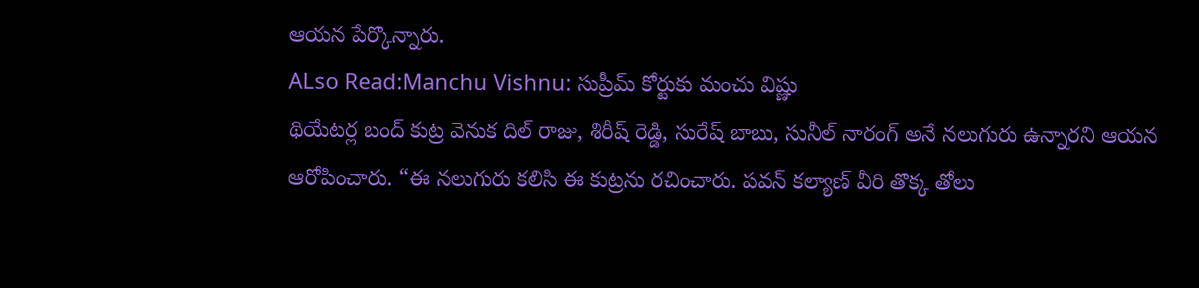ఆయన పేర్కొన్నారు.
ALso Read:Manchu Vishnu: సుప్రీమ్ కోర్టుకు మంచు విష్ణు
థియేటర్ల బంద్ కుట్ర వెనుక దిల్ రాజు, శిరీష్ రెడ్డి, సురేష్ బాబు, సునీల్ నారంగ్ అనే నలుగురు ఉన్నారని ఆయన ఆరోపించారు. “ఈ నలుగురు కలిసి ఈ కుట్రను రచించారు. పవన్ కల్యాణ్ వీరి తొక్క తోలు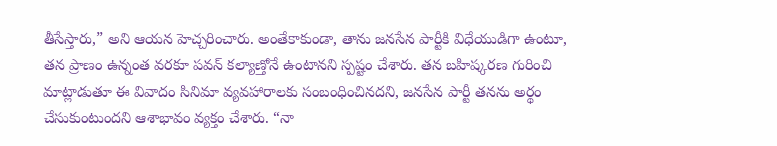తీసేస్తారు,” అని ఆయన హెచ్చరించారు. అంతేకాకుండా, తాను జనసేన పార్టీకి విధేయుడిగా ఉంటూ, తన ప్రాణం ఉన్నంత వరకూ పవన్ కల్యాణ్తోనే ఉంటానని స్పష్టం చేశారు. తన బహిష్కరణ గురించి మాట్లాడుతూ ఈ వివాదం సినిమా వ్యవహారాలకు సంబంధించినదని, జనసేన పార్టీ తనను అర్థం చేసుకుంటుందని ఆశాభావం వ్యక్తం చేశారు. “నా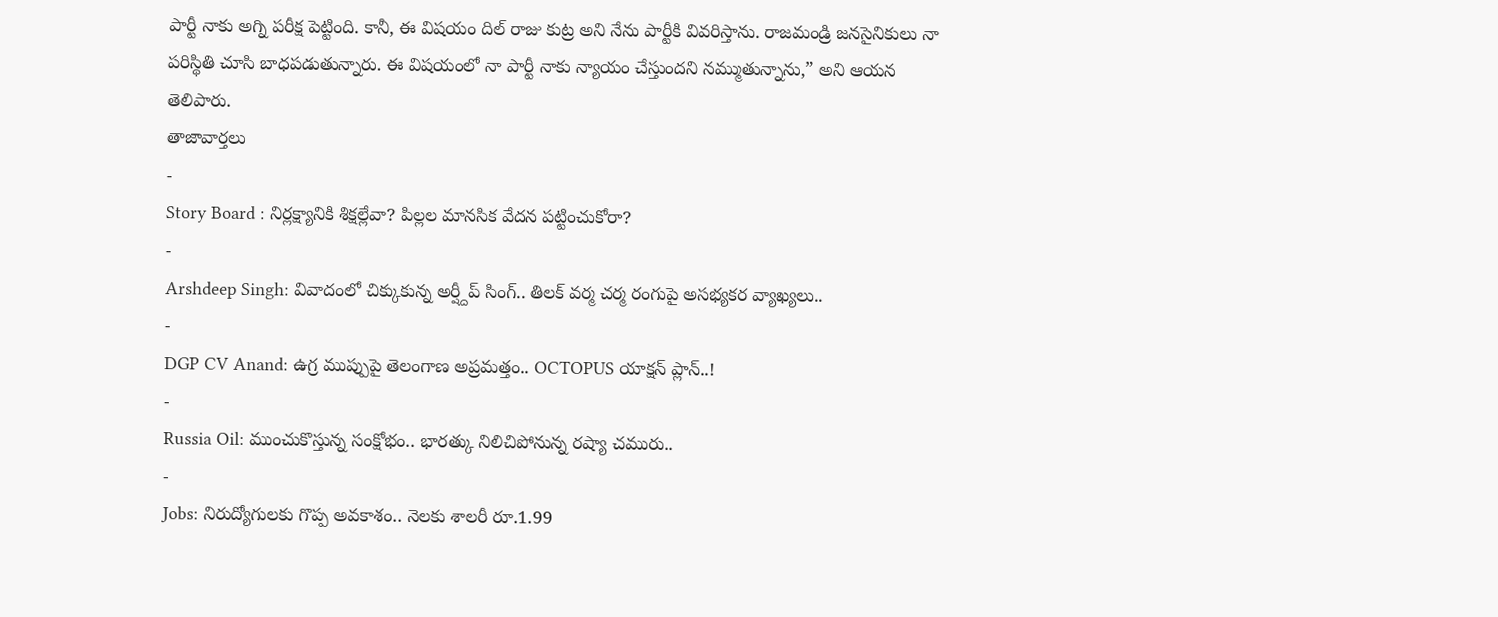పార్టీ నాకు అగ్ని పరీక్ష పెట్టింది. కానీ, ఈ విషయం దిల్ రాజు కుట్ర అని నేను పార్టీకి వివరిస్తాను. రాజమండ్రి జనసైనికులు నా పరిస్థితి చూసి బాధపడుతున్నారు. ఈ విషయంలో నా పార్టీ నాకు న్యాయం చేస్తుందని నమ్ముతున్నాను,” అని ఆయన తెలిపారు.
తాజావార్తలు
-
Story Board : నిర్లక్ష్యానికి శిక్షల్లేవా? పిల్లల మానసిక వేదన పట్టించుకోరా?
-
Arshdeep Singh: వివాదంలో చిక్కుకున్న అర్ష్దీప్ సింగ్.. తిలక్ వర్మ చర్మ రంగుపై అసభ్యకర వ్యాఖ్యలు..
-
DGP CV Anand: ఉగ్ర ముప్పుపై తెలంగాణ అప్రమత్తం.. OCTOPUS యాక్షన్ ప్లాన్..!
-
Russia Oil: ముంచుకొస్తున్న సంక్షోభం.. భారత్కు నిలిచిపోనున్న రష్యా చమురు..
-
Jobs: నిరుద్యోగులకు గొప్ప అవకాశం.. నెలకు శాలరీ రూ.1.99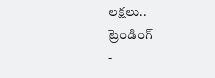లక్షలు..
ట్రెండింగ్
-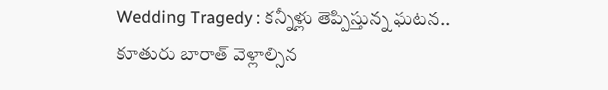Wedding Tragedy : కన్నీళ్లు తెప్పిస్తున్న ఘటన.. కూతురు బారాత్ వెళ్లాల్సిన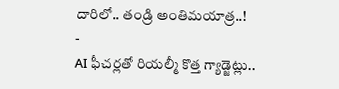దారిలో.. తండ్రి అంతిమయాత్ర..!
-
AI ఫీచర్లతో రియల్మీ కొత్త గ్యాడ్జెట్లు..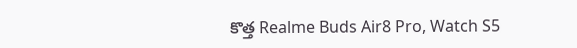కొత్త Realme Buds Air8 Pro, Watch S5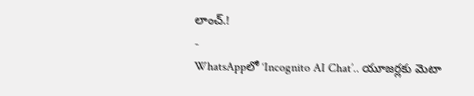లాంచ్.!
-
WhatsAppలో ‘Incognito AI Chat’.. యూజర్లకు మెటా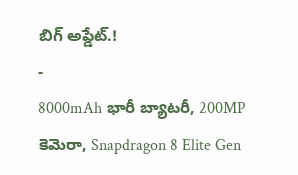బిగ్ అప్డేట్.!
-
8000mAh భారీ బ్యాటరీ, 200MP కెమెరా, Snapdragon 8 Elite Gen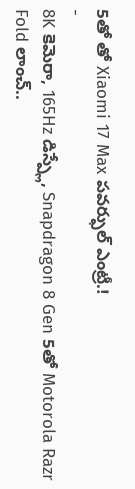5తో తో Xiaomi 17 Max పవర్ఫుల్ ఎంట్రీ.!
-
8K కెమెరా, 165Hz డిస్ప్లే, Snapdragon 8 Gen 5తో Motorola Razr Fold లాంచ్..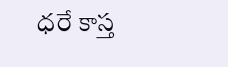ధరే కాస్త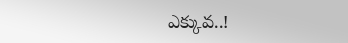ఎక్కువ..!